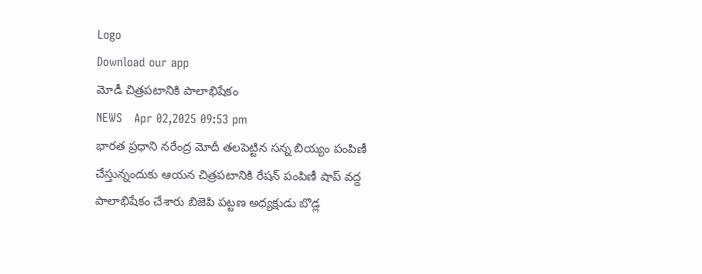Logo
Download our app
మోడీ చిత్రపటానికి పాలాభిషేకం
NEWS   Apr 02,2025 09:53 pm
భారత ప్రధాని నరేంద్ర మోదీ తలపెట్టిన సన్న బియ్యం పంపిణీ చేస్తున్నందుకు ఆయ‌న చిత్రపటానికి రేషన్ పంపిణీ షాప్ వద్ద పాలాభిషేకం చేశారు బిజెపి పట్టణ అధ్యక్షుడు బొడ్ల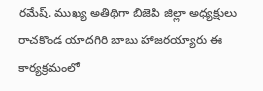రమేష్. ముఖ్య అతిథిగా బిజెపి జిల్లా అధ్యక్షులు రాచకొండ యాదగిరి బాబు హాజ‌ర‌య్యారు ఈ కార్యక్రమంలో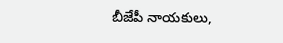బీజేపీ నాయకులు,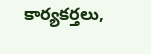కార్యకర్తలు,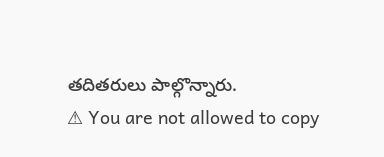తదితరులు పాల్గొన్నారు.
⚠ You are not allowed to copy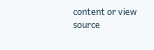content or view source